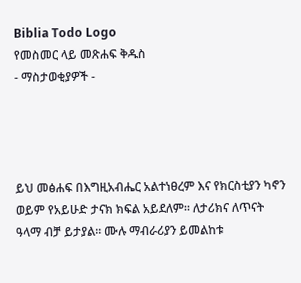Biblia Todo Logo
የመስመር ላይ መጽሐፍ ቅዱስ
- ማስታወቂያዎች -




ይህ መፅሐፍ በእግዚአብሔር አልተነፀረም እና የክርስቲያን ካኖን ወይም የአይሁድ ታናክ ክፍል አይደለም። ለታሪክና ለጥናት ዓላማ ብቻ ይታያል። ሙሉ ማብራሪያን ይመልከቱ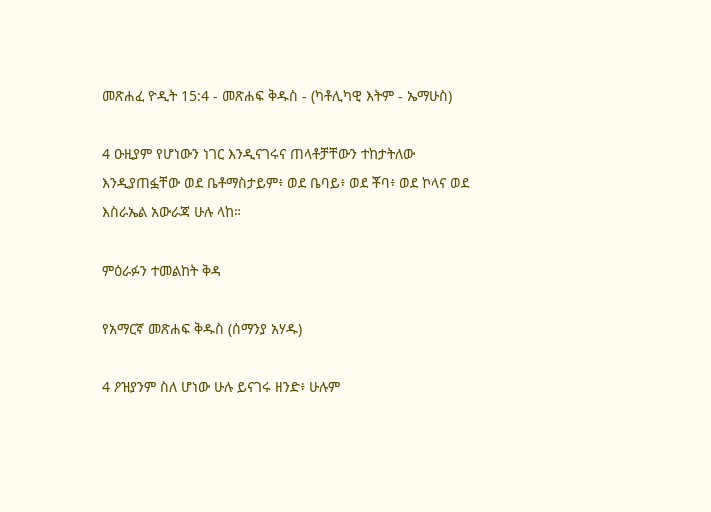መጽሐፈ ዮዲት 15:4 - መጽሐፍ ቅዱስ - (ካቶሊካዊ እትም - ኤማሁስ)

4 ዑዚያም የሆነውን ነገር እንዲናገሩና ጠላቶቻቸውን ተከታትለው እንዲያጠፏቸው ወደ ቤቶማስታይም፥ ወደ ቤባይ፥ ወደ ቾባ፥ ወደ ኮላና ወደ እስራኤል አውራጃ ሁሉ ላከ።

ምዕራፉን ተመልከት ቅዳ

የአማርኛ መጽሐፍ ቅዱስ (ሰማንያ አሃዱ)

4 ዖዝያንም ስለ ሆነው ሁሉ ይናገሩ ዘንድ፥ ሁሉም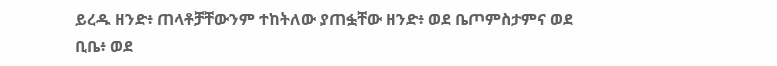ይረዱ ዘንድ፥ ጠላቶቻቸውንም ተከትለው ያጠፏቸው ዘንድ፥ ወደ ቤጦምስታምና ወደ ቢቤ፥ ወደ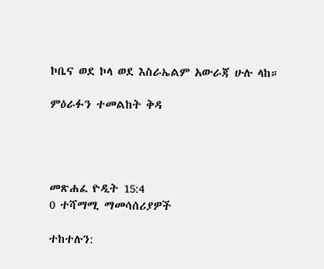ኮቤና ወደ ኮላ ወደ እስራኤልም አውራጃ ሁሉ ላከ።

ምዕራፉን ተመልከት ቅዳ




መጽሐፈ ዮዲት 15:4
0 ተሻማሚ ማመሳሰሪያዎች

ተከተሉን: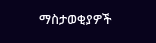ማስታወቂያዎች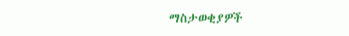ማስታወቂያዎች